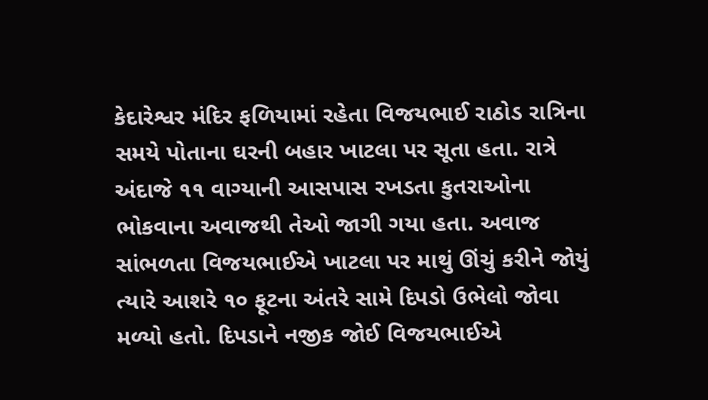કેદારેશ્વર મંદિર ફળિયામાં રહેતા વિજયભાઈ રાઠોડ રાત્રિના સમયે પોતાના ઘરની બહાર ખાટલા પર સૂતા હતા. રાત્રે અંદાજે ૧૧ વાગ્યાની આસપાસ રખડતા કુતરાઓના ભોકવાના અવાજથી તેઓ જાગી ગયા હતા. અવાજ સાંભળતા વિજયભાઈએ ખાટલા પર માથું ઊંચું કરીને જોયું ત્યારે આશરે ૧૦ ફૂટના અંતરે સામે દિપડો ઉભેલો જોવા મળ્યો હતો. દિપડાને નજીક જોઈ વિજયભાઈએ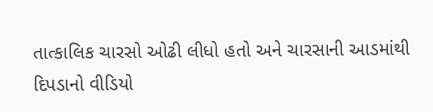તાત્કાલિક ચારસો ઓઢી લીધો હતો અને ચારસાની આડમાંથી દિપડાનો વીડિયો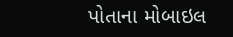પોતાના મોબાઇલ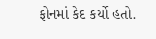ફોનમાં કેદ કર્યો હતો.